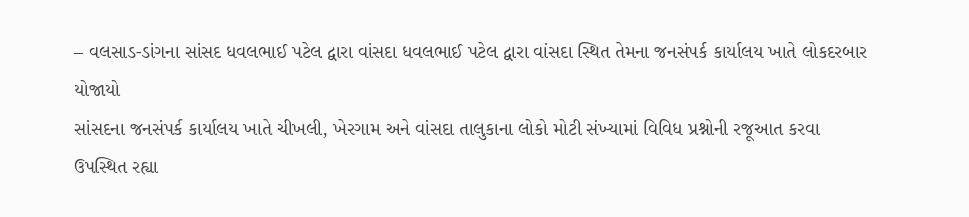– વલસાડ-ડાંગના સાંસદ ધવલભાઈ પટેલ દ્વારા વાંસદા ધવલભાઈ પટેલ દ્વારા વાંસદા સ્થિત તેમના જનસંપર્ક કાર્યાલય ખાતે લોકદરબાર યોજાયો
સાંસદના જનસંપર્ક કાર્યાલય ખાતે ચીખલી, ખેરગામ અને વાંસદા તાલુકાના લોકો મોટી સંખ્યામાં વિવિધ પ્રશ્નોની રજૂઆત કરવા ઉપસ્થિત રહ્યા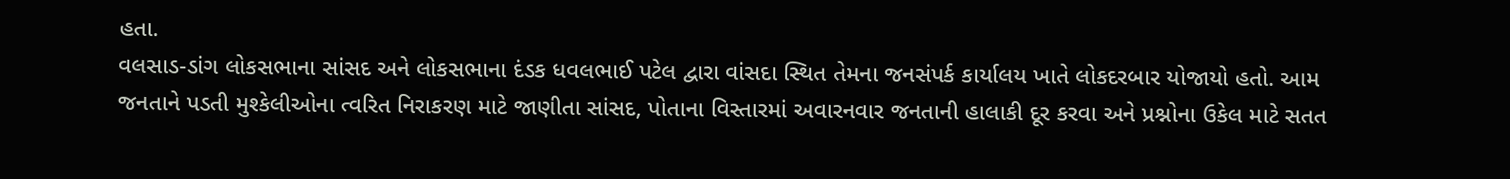હતા.
વલસાડ-ડાંગ લોકસભાના સાંસદ અને લોકસભાના દંડક ધવલભાઈ પટેલ દ્વારા વાંસદા સ્થિત તેમના જનસંપર્ક કાર્યાલય ખાતે લોકદરબાર યોજાયો હતો. આમ જનતાને પડતી મુશ્કેલીઓના ત્વરિત નિરાકરણ માટે જાણીતા સાંસદ, પોતાના વિસ્તારમાં અવારનવાર જનતાની હાલાકી દૂર કરવા અને પ્રશ્નોના ઉકેલ માટે સતત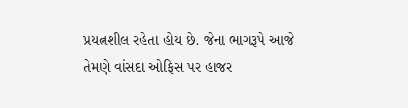પ્રયત્નશીલ રહેતા હોય છે. જેના ભાગરૂપે આજે તેમણે વાંસદા ઓફિસ પર હાજર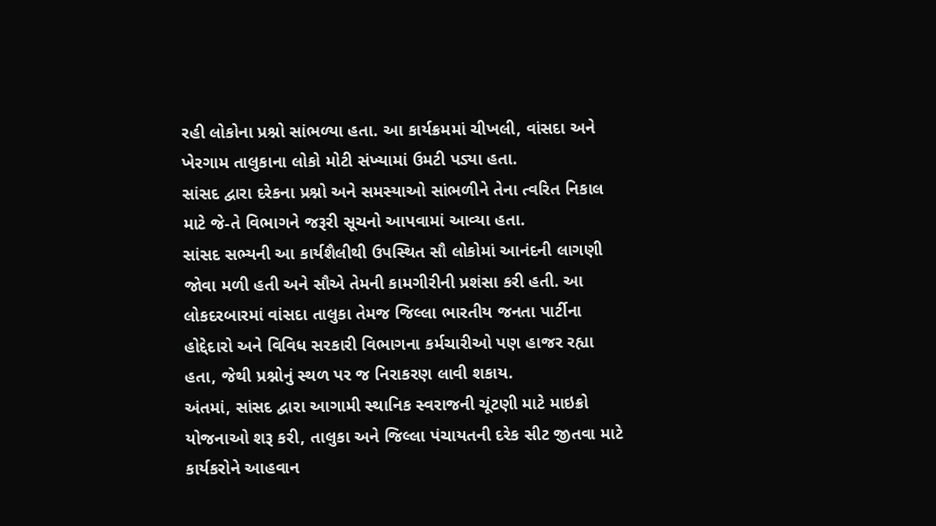રહી લોકોના પ્રશ્નો સાંભળ્યા હતા. આ કાર્યક્રમમાં ચીખલી, વાંસદા અને ખેરગામ તાલુકાના લોકો મોટી સંખ્યામાં ઉમટી પડ્યા હતા.
સાંસદ દ્વારા દરેકના પ્રશ્નો અને સમસ્યાઓ સાંભળીને તેના ત્વરિત નિકાલ માટે જે-તે વિભાગને જરૂરી સૂચનો આપવામાં આવ્યા હતા.
સાંસદ સભ્યની આ કાર્યશૈલીથી ઉપસ્થિત સૌ લોકોમાં આનંદની લાગણી જોવા મળી હતી અને સૌએ તેમની કામગીરીની પ્રશંસા કરી હતી. આ લોકદરબારમાં વાંસદા તાલુકા તેમજ જિલ્લા ભારતીય જનતા પાર્ટીના હોદ્દેદારો અને વિવિધ સરકારી વિભાગના કર્મચારીઓ પણ હાજર રહ્યા હતા, જેથી પ્રશ્નોનું સ્થળ પર જ નિરાકરણ લાવી શકાય.
અંતમાં, સાંસદ દ્વારા આગામી સ્થાનિક સ્વરાજની ચૂંટણી માટે માઇક્રો યોજનાઓ શરૂ કરી, તાલુકા અને જિલ્લા પંચાયતની દરેક સીટ જીતવા માટે કાર્યકરોને આહવાન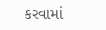કરવામાં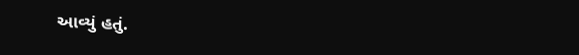આવ્યું હતું.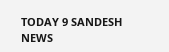TODAY 9 SANDESH NEWS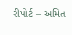રીપોર્ટ – અમિત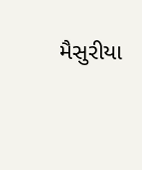મૈસુરીયા